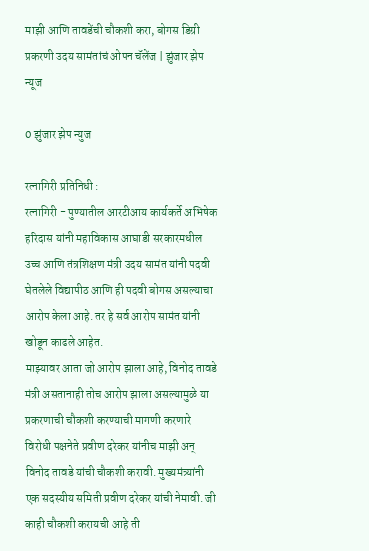माझी आणि तावडेंची चौकशी करा, बोगस डिग्री प्रकरणी उदय सामंतांचं ओपन चॅलेंज | झुंजार झेप न्यूज

0 झुंजार झेप न्युज

रत्नागिरी प्रतिनिधी :
रत्नागिरी - पुण्यातील आरटीआय कार्यकर्ते अभिषेक हरिदास यांनी महाविकास आघाडी सरकारमधील उच्च आणि तंत्रशिक्षण मंत्री उदय सामंत यांनी पदवी घेतलेले विद्यापीठ आणि ही पदवी बोगस असल्याचा आरोप केला आहे. तर हे सर्व आरोप सामंत यांनी खोडून काढले आहेत.
माझ्यावर आता जो आरोप झाला आहे, विनोद तावडे मंत्री असतानाही तोच आरोप झाला असल्यामुळे या प्रकरणाची चौकशी करण्याची मागणी करणारे विरोधी पक्षनेते प्रवीण दरेकर यांनीच माझी अन् विनोद तावडे यांची चौकशी करावी. मुख्यमंत्र्यांनी एक सदस्यीय समिती प्रवीण दरेकर यांची नेमावी. जी काही चौकशी करायची आहे ती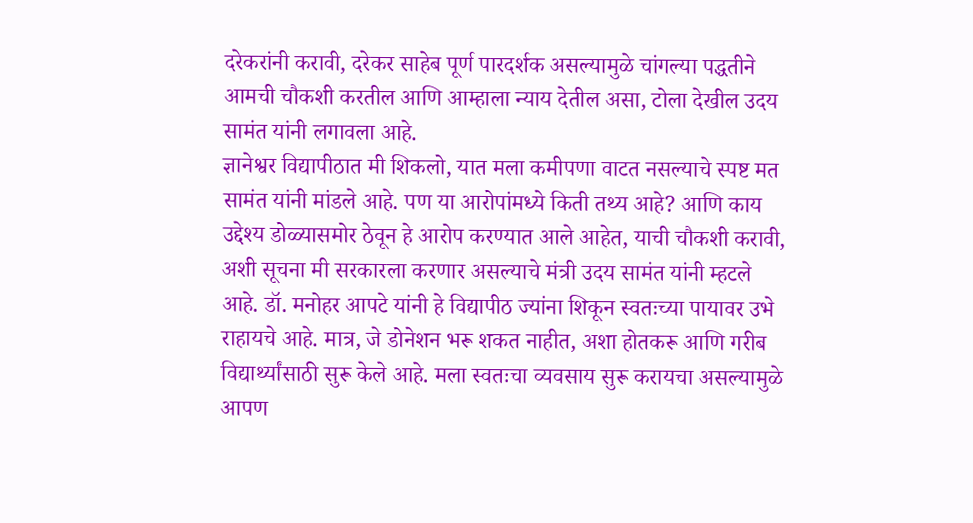दरेकरांनी करावी, दरेकर साहेब पूर्ण पारदर्शक असल्यामुळे चांगल्या पद्धतीने आमची चौकशी करतील आणि आम्हाला न्याय देतील असा, टोला देखील उदय सामंत यांनी लगावला आहे.
ज्ञानेश्वर विद्यापीठात मी शिकलो, यात मला कमीपणा वाटत नसल्याचे स्पष्ट मत सामंत यांनी मांडले आहे. पण या आरोपांमध्ये किती तथ्य आहे? आणि काय उद्देश्य डोळ्यासमोर ठेवून हे आरोप करण्यात आले आहेत, याची चौकशी करावी, अशी सूचना मी सरकारला करणार असल्याचे मंत्री उदय सामंत यांनी म्हटले आहे. डॉ. मनोहर आपटे यांनी हे विद्यापीठ ज्यांना शिकून स्वतःच्या पायावर उभे राहायचे आहे. मात्र, जे डोनेशन भरू शकत नाहीत, अशा होतकरू आणि गरीब विद्यार्थ्यांसाठी सुरू केले आहे. मला स्वतःचा व्यवसाय सुरू करायचा असल्यामुळे आपण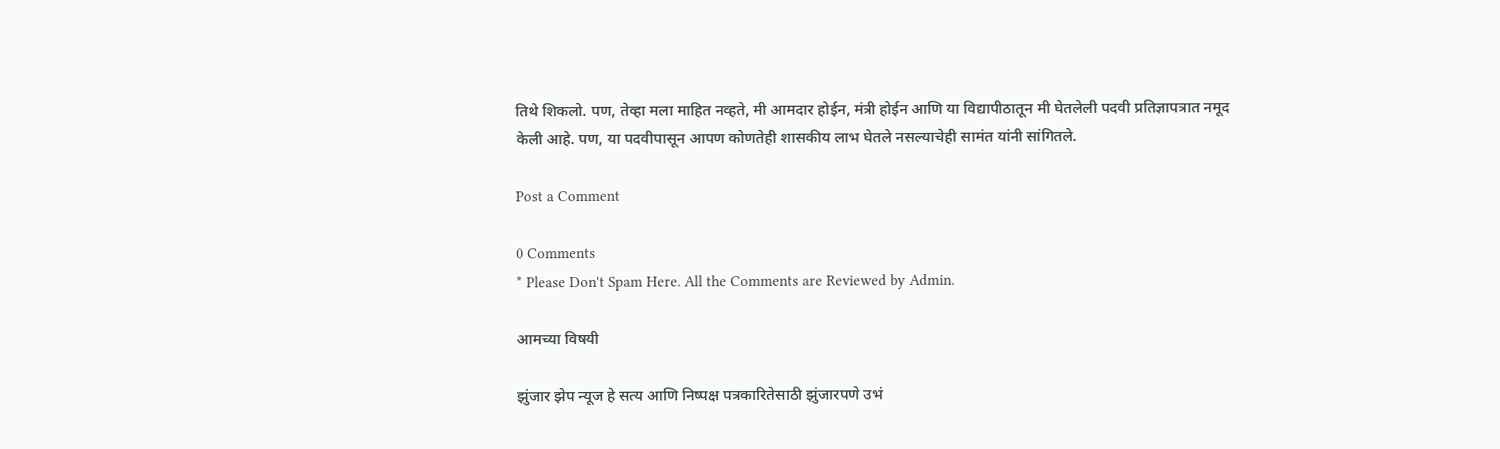तिथे शिकलो. पण, तेव्हा मला माहित नव्हते, मी आमदार होईन, मंत्री होईन आणि या विद्यापीठातून मी घेतलेली पदवी प्रतिज्ञापत्रात नमूद केली आहे. पण, या पदवीपासून आपण कोणतेही शासकीय लाभ घेतले नसल्याचेही सामंत यांनी सांगितले.

Post a Comment

0 Comments
* Please Don't Spam Here. All the Comments are Reviewed by Admin.

आमच्या विषयी

झुंजार झेप न्यूज हे सत्य आणि निष्पक्ष पत्रकारितेसाठी झुंजारपणे उभं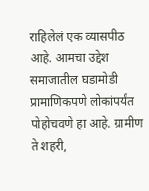राहिलेलं एक व्यासपीठ आहे. आमचा उद्देश समाजातील घडामोडी प्रामाणिकपणे लोकांपर्यंत पोहोचवणे हा आहे. ग्रामीण ते शहरी,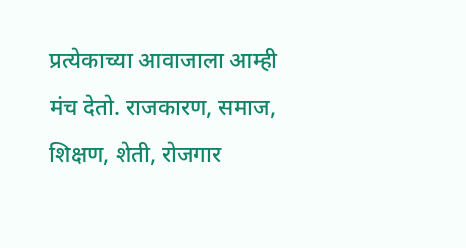प्रत्येकाच्या आवाजाला आम्ही मंच देतो. राजकारण, समाज, शिक्षण, शेती, रोजगार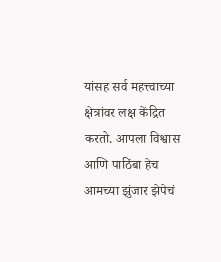यांसह सर्व महत्त्वाच्या क्षेत्रांवर लक्ष केंद्रित करतो. आपला विश्वास आणि पाठिंबा हेच आमच्या झुंजार झेपेचं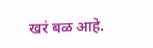खरं बळ आहे.